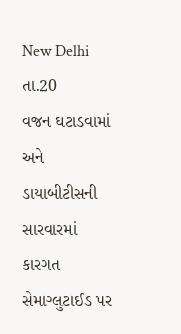New Delhi તા.20
વજન ઘટાડવામાં અને ડાયાબીટીસની સારવારમાં કારગત સેમાગ્લુટાઈડ પર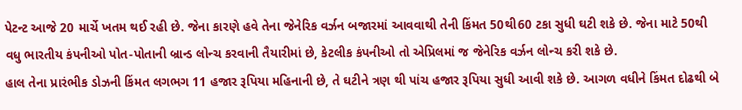પેટન્ટ આજે 20 માર્ચે ખતમ થઈ રહી છે. જેના કારણે હવે તેના જેનેરિક વર્ઝન બજારમાં આવવાથી તેની કિંમત 50થી60 ટકા સુધી ઘટી શકે છે. જેના માટે 50થી વધુ ભારતીય કંપનીઓ પોત-પોતાની બ્રાન્ડ લોન્ચ કરવાની તૈયારીમાં છે, કેટલીક કંપનીઓ તો એપ્રિલમાં જ જેનેરિક વર્ઝન લોન્ચ કરી શકે છે.
હાલ તેના પ્રારંભીક ડોઝની કિંમત લગભગ 11 હજાર રૂપિયા મહિનાની છે, તે ઘટીને ત્રણ થી પાંચ હજાર રૂપિયા સુધી આવી શકે છે. આગળ વધીને કિંમત દોઢથી બે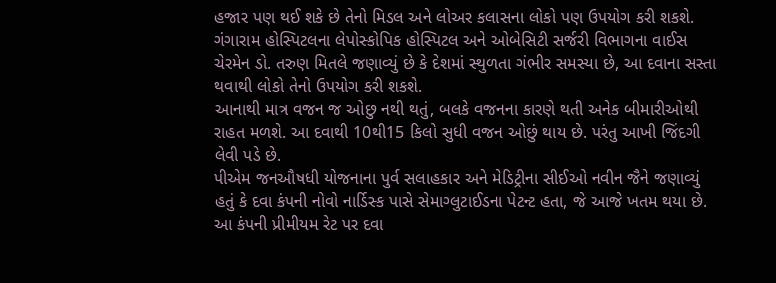હજાર પણ થઈ શકે છે તેનો મિડલ અને લોઅર કલાસના લોકો પણ ઉપયોગ કરી શકશે.
ગંગારામ હોસ્પિટલના લેપોસ્કોપિક હોસ્પિટલ અને ઓબેસિટી સર્જરી વિભાગના વાઈસ ચેરમેન ડો. તરુણ મિતલે જણાવ્યું છે કે દેશમાં સ્થુળતા ગંભીર સમસ્યા છે, આ દવાના સસ્તા થવાથી લોકો તેનો ઉપયોગ કરી શકશે.
આનાથી માત્ર વજન જ ઓછુ નથી થતું, બલકે વજનના કારણે થતી અનેક બીમારીઓથી રાહત મળશે. આ દવાથી 10થી15 કિલો સુધી વજન ઓછું થાય છે. પરંતુ આખી જિંદગી લેવી પડે છે.
પીએમ જનઔષધી યોજનાના પુર્વ સલાહકાર અને મેડિટ્રીના સીઈઓ નવીન જૈને જણાવ્યું હતું કે દવા કંપની નોવો નાર્ડિસ્ક પાસે સેમાગ્લુટાઈડના પેટન્ટ હતા, જે આજે ખતમ થયા છે. આ કંપની પ્રીમીયમ રેટ પર દવા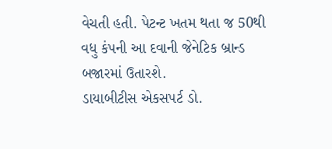વેચતી હતી. પેટન્ટ ખતમ થતા જ 50થી વધુ કંપની આ દવાની જેનેટિક બ્રાન્ડ બજારમાં ઉતારશે.
ડાયાબીટીસ એકસપર્ટ ડો.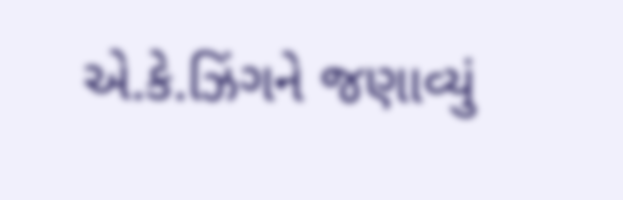એ.કે.ઝિંગને જણાવ્યું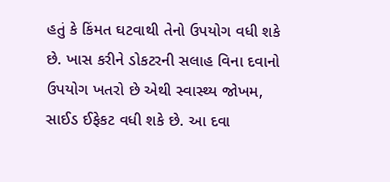હતું કે કિંમત ઘટવાથી તેનો ઉપયોગ વધી શકે છે. ખાસ કરીને ડોકટરની સલાહ વિના દવાનો ઉપયોગ ખતરો છે એથી સ્વાસ્થ્ય જોખમ, સાઈડ ઈફેકટ વધી શકે છે. આ દવા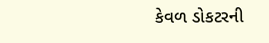કેવળ ડોકટરની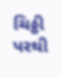ચિઠ્ઠી પરથી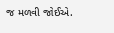જ મળવી જોઈએ.